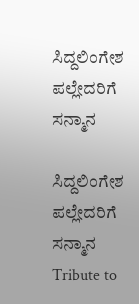ಸಿದ್ದಲಿಂಗೇಶ ಪಲ್ಲೇದರಿಗೆ ಸನ್ಮಾನ

ಸಿದ್ದಲಿಂಗೇಶ ಪಲ್ಲೇದರಿಗೆ ಸನ್ಮಾನ Tribute to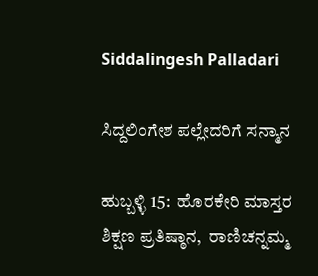Siddalingesh Palladari

ಸಿದ್ದಲಿಂಗೇಶ ಪಲ್ಲೇದರಿಗೆ ಸನ್ಮಾನ

ಹುಬ್ಬಳ್ಳಿ 15:  ಹೊರಕೇರಿ ಮಾಸ್ತರ ಶಿಕ್ಷಣ ಪ್ರತಿಷ್ಠಾನ,  ರಾಣಿಚನ್ನಮ್ಮ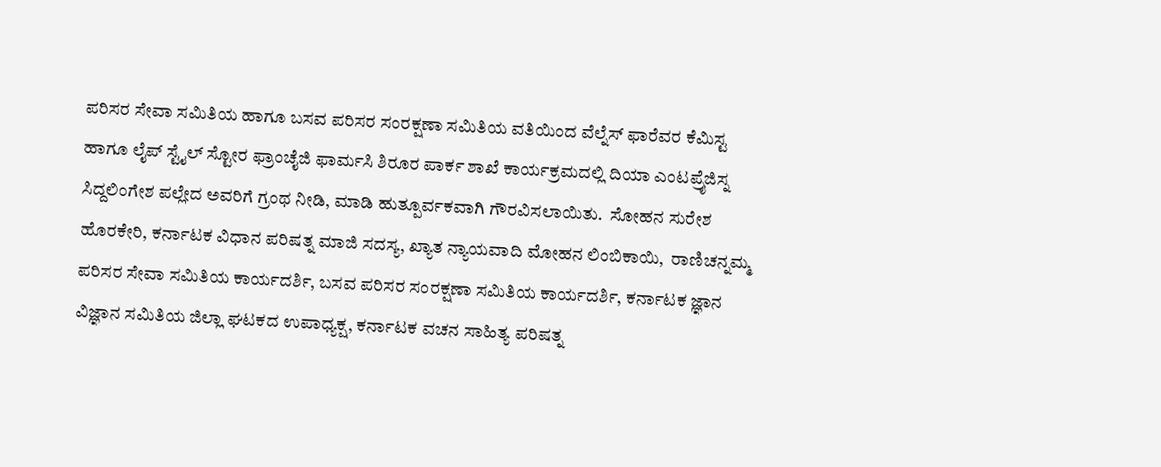ಪರಿಸರ ಸೇವಾ ಸಮಿತಿಯ ಹಾಗೂ ಬಸವ ಪರಿಸರ ಸಂರಕ್ಷಣಾ ಸಮಿತಿಯ ವತಿಯಿಂದ ವೆಲ್ನೆಸ್ ಫಾರೆವರ ಕೆಮಿಸ್ಟ ಹಾಗೂ ಲೈಪ್ ಸ್ಟೈಲ್ ಸ್ಟೋರ ಫ್ರಾಂಚೈಜಿ ಫಾರ್ಮಸಿ ಶಿರೂರ ಪಾರ್ಕ ಶಾಖೆ ಕಾರ್ಯಕ್ರಮದಲ್ಲಿ ದಿಯಾ ಎಂಟಪ್ರೈಜಿಸ್ನ ಸಿದ್ದಲಿಂಗೇಶ ಪಲ್ಲೇದ ಅವರಿಗೆ ಗ್ರಂಥ ನೀಡಿ, ಮಾಡಿ ಹುತ್ಪೂರ್ವಕವಾಗಿ ಗೌರವಿಸಲಾಯಿತು.  ಸೋಹನ ಸುರೇಶ ಹೊರಕೇರಿ, ಕರ್ನಾಟಕ ವಿಧಾನ ಪರಿಷತ್ನ ಮಾಜಿ ಸದಸ್ಯ, ಖ್ಯಾತ ನ್ಯಾಯವಾದಿ ಮೋಹನ ಲಿಂಬಿಕಾಯಿ,  ರಾಣಿಚನ್ನಮ್ಮ ಪರಿಸರ ಸೇವಾ ಸಮಿತಿಯ ಕಾರ್ಯದರ್ಶಿ, ಬಸವ ಪರಿಸರ ಸಂರಕ್ಷಣಾ ಸಮಿತಿಯ ಕಾರ್ಯದರ್ಶಿ, ಕರ್ನಾಟಕ ಜ್ಞಾನ ವಿಜ್ಞಾನ ಸಮಿತಿಯ ಜಿಲ್ಲಾ ಘಟಕದ ಉಪಾಧ್ಯಕ್ಷ, ಕರ್ನಾಟಕ ವಚನ ಸಾಹಿತ್ಯ ಪರಿಷತ್ನ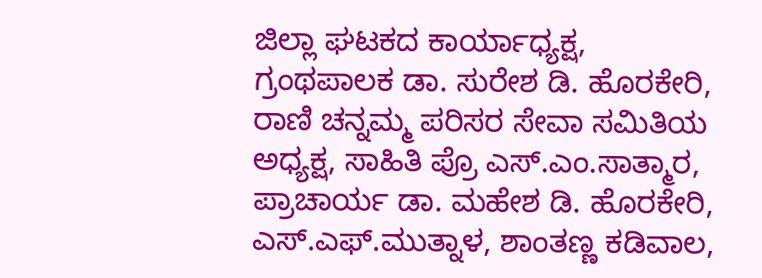ಜಿಲ್ಲಾ ಘಟಕದ ಕಾರ್ಯಾಧ್ಯಕ್ಷ,  ಗ್ರಂಥಪಾಲಕ ಡಾ. ಸುರೇಶ ಡಿ. ಹೊರಕೇರಿ, ರಾಣಿ ಚನ್ನಮ್ಮ ಪರಿಸರ ಸೇವಾ ಸಮಿತಿಯ ಅಧ್ಯಕ್ಷ, ಸಾಹಿತಿ ಪ್ರೊ ಎಸ್‌.ಎಂ.ಸಾತ್ಮಾರ, ಪ್ರಾಚಾರ್ಯ ಡಾ. ಮಹೇಶ ಡಿ. ಹೊರಕೇರಿ, ಎಸ್‌.ಎಫ್‌.ಮುತ್ನಾಳ, ಶಾಂತಣ್ಣ ಕಡಿವಾಲ,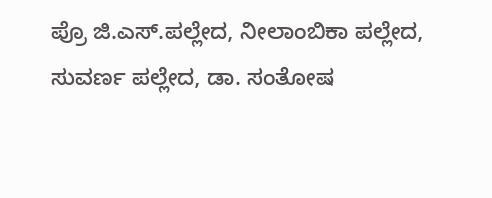ಪ್ರೊ ಜಿ.ಎಸ್‌.ಪಲ್ಲೇದ, ನೀಲಾಂಬಿಕಾ ಪಲ್ಲೇದ, ಸುವರ್ಣ ಪಲ್ಲೇದ, ಡಾ. ಸಂತೋಷ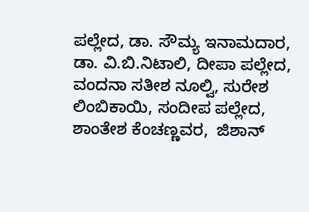ಪಲ್ಲೇದ, ಡಾ. ಸೌಮ್ಯ ಇನಾಮದಾರ, ಡಾ. ವಿ.ಬಿ.ನಿಟಾಲಿ, ದೀಪಾ ಪಲ್ಲೇದ, ವಂದನಾ ಸತೀಶ ನೂಲ್ವಿ, ಸುರೇಶ ಲಿಂಬಿಕಾಯಿ, ಸಂದೀಪ ಪಲ್ಲೇದ,  ಶಾಂತೇಶ ಕೆಂಚಣ್ಣವರ,  ಜಿಶಾನ್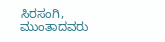ಸಿರಸಂಗಿ, ಮುಂತಾದವರು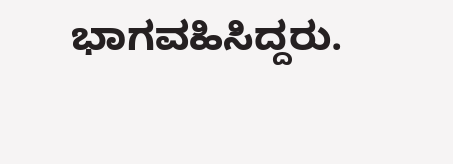ಭಾಗವಹಿಸಿದ್ದರು.